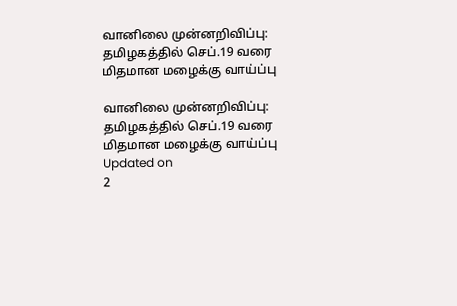வானிலை முன்னறிவிப்பு: தமிழகத்தில் செப்.19 வரை மிதமான மழைக்கு வாய்ப்பு

வானிலை முன்னறிவிப்பு: தமிழகத்தில் செப்.19 வரை மிதமான மழைக்கு வாய்ப்பு
Updated on
2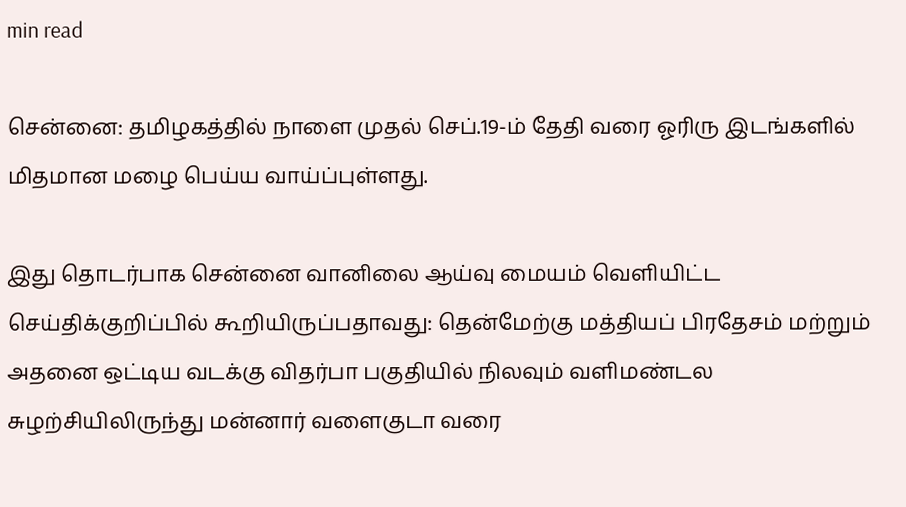min read

சென்னை: தமிழகத்தில் நாளை முதல் செப்.19-ம் தேதி வரை ஓரிரு இடங்களில் மிதமான மழை பெய்ய வாய்ப்புள்ளது.

இது தொடர்பாக சென்னை வானிலை ஆய்வு மையம் வெளியிட்ட செய்திக்குறிப்பில் கூறியிருப்பதாவது: தென்மேற்கு மத்தியப் பிரதேசம் மற்றும் அதனை ஒட்டிய வடக்கு விதர்பா பகுதியில் நிலவும் வளிமண்டல சுழற்சியிலிருந்து மன்னார் வளைகுடா வரை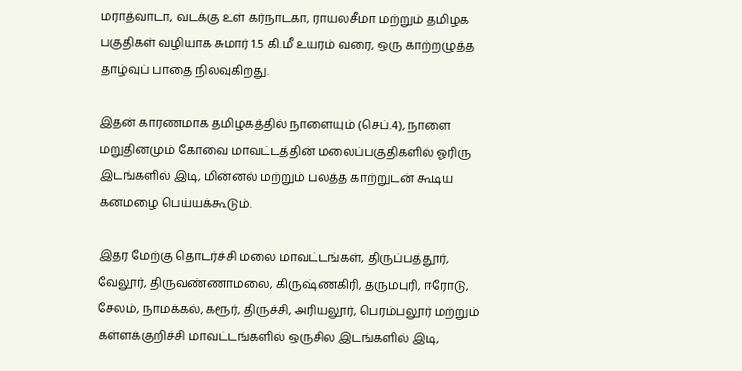மராத்வாடா, வடக்கு உள் கர்நாடகா, ராயலசீமா மற்றும் தமிழக பகுதிகள் வழியாக சுமார் 1.5 கி.மீ உயரம் வரை, ஒரு காற்றழுத்த தாழ்வுப் பாதை நிலவுகிறது.

இதன் காரணமாக தமிழகத்தில் நாளையும் (செப்.4), நாளை மறுதினமும் கோவை மாவட்டத்தின் மலைப்பகுதிகளில் ஓரிரு இடங்களில் இடி, மின்னல் மற்றும் பலத்த காற்றுடன் கூடிய கனமழை பெய்யக்கூடும்.

இதர மேற்கு தொடர்ச்சி மலை மாவட்டங்கள், திருப்பத்தூர், வேலூர், திருவண்ணாமலை, கிருஷ்ணகிரி, தருமபுரி, ஈரோடு, சேலம், நாமக்கல், கரூர், திருச்சி, அரியலூர், பெரம்பலூர் மற்றும் கள்ளக்குறிச்சி மாவட்டங்களில் ஒருசில இடங்களில் இடி,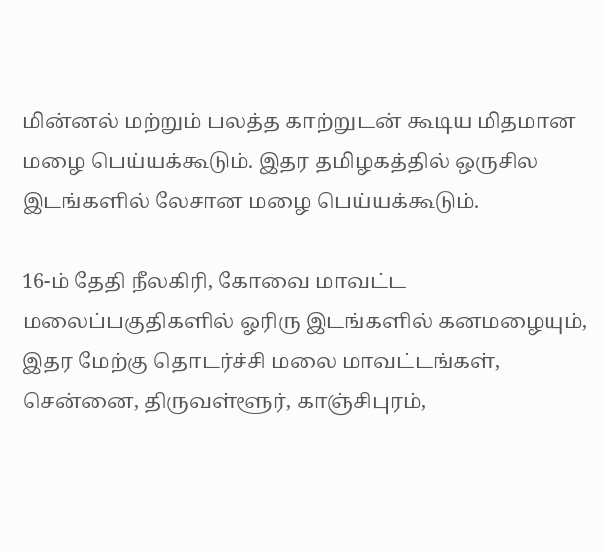மின்னல் மற்றும் பலத்த காற்றுடன் கூடிய மிதமான மழை பெய்யக்கூடும். இதர தமிழகத்தில் ஒருசில இடங்களில் லேசான மழை பெய்யக்கூடும்.

16-ம் தேதி நீலகிரி, கோவை மாவட்ட மலைப்பகுதிகளில் ஓரிரு இடங்களில் கனமழையும், இதர மேற்கு தொடர்ச்சி மலை மாவட்டங்கள், சென்னை, திருவள்ளூர், காஞ்சிபுரம்,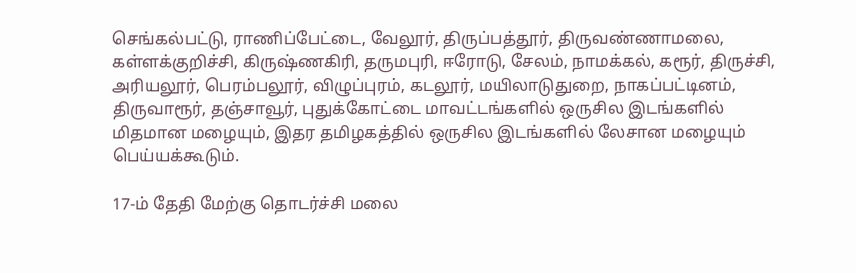செங்கல்பட்டு, ராணிப்பேட்டை, வேலூர், திருப்பத்தூர், திருவண்ணாமலை, கள்ளக்குறிச்சி, கிருஷ்ணகிரி, தருமபுரி, ஈரோடு, சேலம், நாமக்கல், கரூர், திருச்சி, அரியலூர், பெரம்பலூர், விழுப்புரம், கடலூர், மயிலாடுதுறை, நாகப்பட்டினம், திருவாரூர், தஞ்சாவூர், புதுக்கோட்டை மாவட்டங்களில் ஒருசில இடங்களில் மிதமான மழையும், இதர தமிழகத்தில் ஒருசில இடங்களில் லேசான மழையும் பெய்யக்கூடும்.

17-ம் தேதி மேற்கு தொடர்ச்சி மலை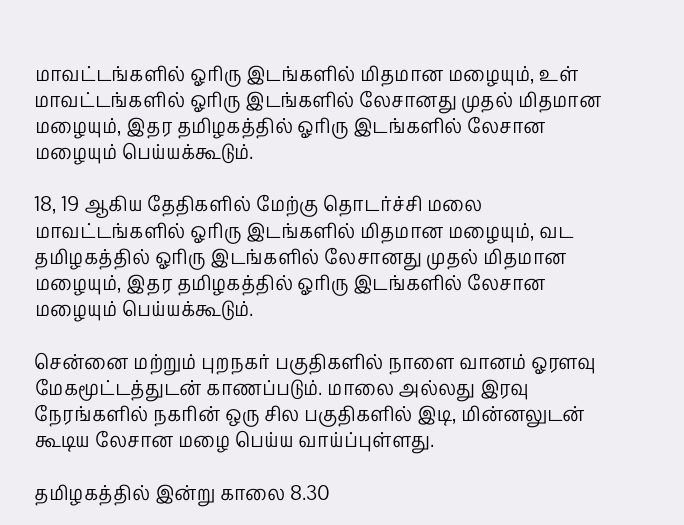மாவட்டங்களில் ஓரிரு இடங்களில் மிதமான மழையும், உள் மாவட்டங்களில் ஓரிரு இடங்களில் லேசானது முதல் மிதமான மழையும், இதர தமிழகத்தில் ஓரிரு இடங்களில் லேசான மழையும் பெய்யக்கூடும்.

18, 19 ஆகிய தேதிகளில் மேற்கு தொடர்ச்சி மலை மாவட்டங்களில் ஓரிரு இடங்களில் மிதமான மழையும், வட தமிழகத்தில் ஓரிரு இடங்களில் லேசானது முதல் மிதமான மழையும், இதர தமிழகத்தில் ஓரிரு இடங்களில் லேசான மழையும் பெய்யக்கூடும்.

சென்னை மற்றும் புறநகர் பகுதிகளில் நாளை வானம் ஓரளவு மேகமூட்டத்துடன் காணப்படும். மாலை அல்லது இரவு நேரங்களில் நகரின் ஒரு சில பகுதிகளில் இடி, மின்னலுடன் கூடிய லேசான மழை பெய்ய வாய்ப்புள்ளது.

தமிழகத்தில் இன்று காலை 8.30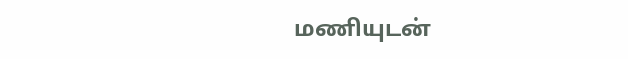மணியுடன்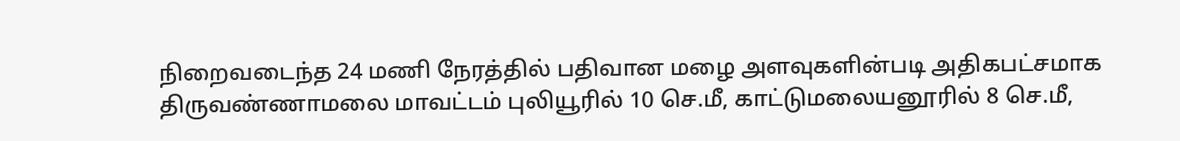நிறைவடைந்த 24 மணி நேரத்தில் பதிவான மழை அளவுகளின்படி அதிகபட்சமாக திருவண்ணாமலை மாவட்டம் புலியூரில் 10 செ.மீ, காட்டுமலையனூரில் 8 செ.மீ,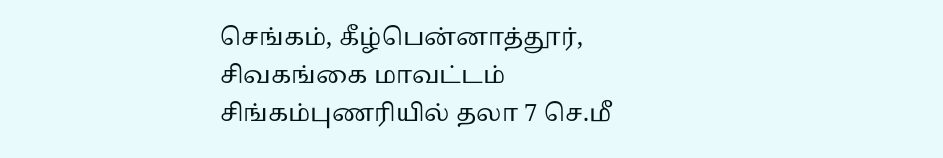செங்கம், கீழ்பென்னாத்தூர், சிவகங்கை மாவட்டம் சிங்கம்புணரியில் தலா 7 செ.மீ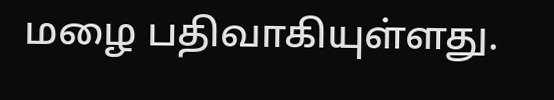மழை பதிவாகியுள்ளது.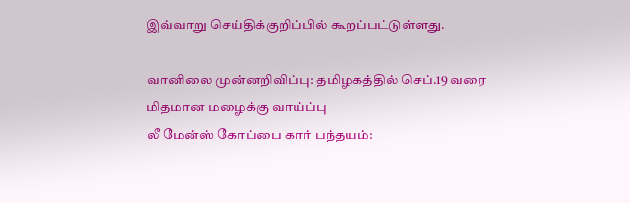இவ்வாறு செய்திக்குறிப்பில் கூறப்பட்டுள்ளது.

வானிலை முன்னறிவிப்பு: தமிழகத்தில் செப்.19 வரை மிதமான மழைக்கு வாய்ப்பு
லீ மேன்ஸ் கோப்பை கார் பந்தயம்: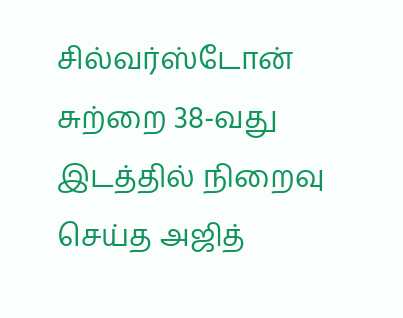சில்வர்ஸ்டோன் சுற்றை 38-வது இடத்தில் நிறைவு செய்த அஜித்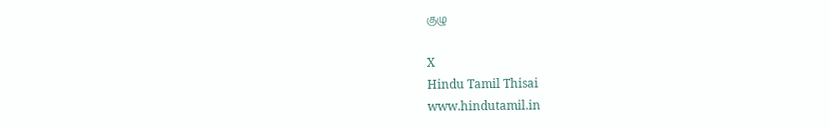குழு

X
Hindu Tamil Thisai
www.hindutamil.in